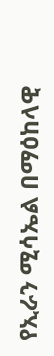የኢራን ሚሳኤል በማዕከላዊ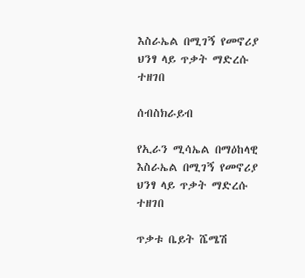እስራኤል በሚገኝ የመኖሪያ ህንፃ ላይ ጥቃት ማድረሱ ተዘገበ

ሰብስክራይብ

የኢራን ሚሳኤል በማዕከላዊ እስራኤል በሚገኝ የመኖሪያ ህንፃ ላይ ጥቃት ማድረሱ ተዘገበ

ጥቃቱ ቤይት ሼሜሽ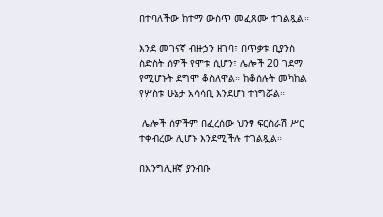በተባለችው ከተማ ውስጥ መፈጸሙ ተገልጿል።

እንደ መገናኛ ብዙኃን ዘገባ፣ በጥቃቱ ቢያንስ ስድስት ሰዎች የሞቱ ሲሆን፣ ሌሎች 20 ገደማ የሚሆኑት ደግሞ ቆስለዋል። ከቆሰሉት መካከል የሦስቱ ሁኔታ አሳሳቢ እንደሆነ ተነግሯል።

 ሌሎች ሰዎችም በፈረሰው ህንፃ ፍርስራሽ ሥር ተቀብረው ሊሆኑ እንደሚችሉ ተገልጿል።

በእንግሊዘኛ ያንብቡ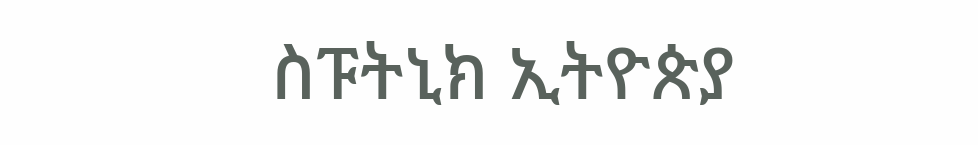ስፑትኒክ ኢትዮጵያ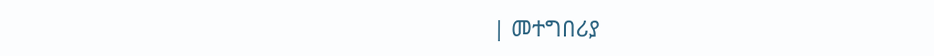| መተግበሪያ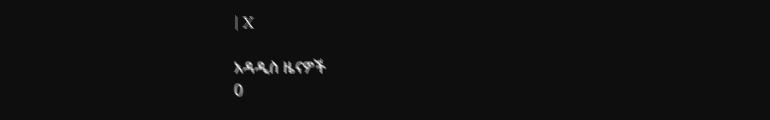| X

አዳዲስ ዜናዎች
0